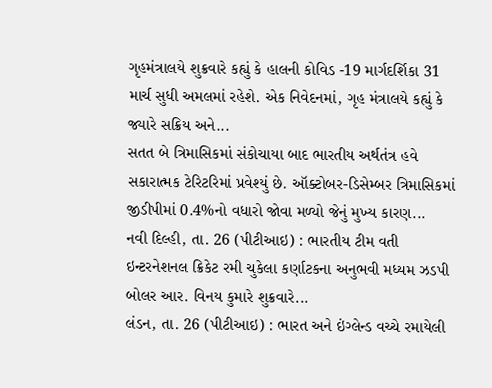ગૃહમંત્રાલયે શુક્રવારે કહ્યું કે હાલની કોવિડ -19 માર્ગદર્શિકા 31 માર્ચ સુધી અમલમાં રહેશે. એક નિવેદનમાં, ગૃહ મંત્રાલયે કહ્યું કે જ્યારે સક્રિય અને...
સતત બે ત્રિમાસિકમાં સંકોચાયા બાદ ભારતીય અર્થતંત્ર હવે સકારાત્મક ટેરિટરિમાં પ્રવેશ્યું છે. ઑક્ટોબર-ડિસેમ્બર ત્રિમાસિકમાં જીડીપીમાં 0.4%નો વધારો જોવા મળ્યો જેનું મુખ્ય કારણ...
નવી દિલ્હી, તા. 26 (પીટીઆઇ) : ભારતીય ટીમ વતી ઇન્ટરનેશનલ ક્રિકેટ રમી ચુકેલા કર્ણાટકના અનુભવી મધ્યમ ઝડપી બોલર આર. વિનય કુમારે શુક્રવારે...
લંડન, તા. 26 (પીટીઆઇ) : ભારત અને ઇંગ્લેન્ડ વચ્ચે રમાયેલી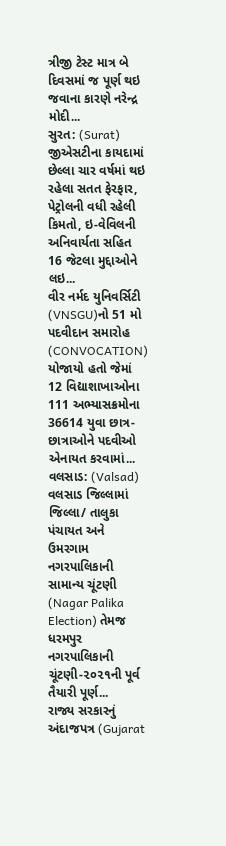ત્રીજી ટેસ્ટ માત્ર બે દિવસમાં જ પૂર્ણ થઇ જવાના કારણે નરેન્દ્ર મોદી...
સુરત: (Surat) જીએસટીના કાયદામાં છેલ્લા ચાર વર્ષમાં થઇ રહેલા સતત ફેરફાર, પેટ્રોલની વધી રહેલી કિમતો, ઇ-વેવિલની અનિવાર્યતા સહિત 16 જેટલા મુદ્દાઓને લઇ...
વીર નર્મદ યુનિવર્સિટી (VNSGU)નો 51 મો પદવીદાન સમારોહ (CONVOCATION) યોજાયો હતો જેમાં 12 વિદ્યાશાખાઓના 111 અભ્યાસક્રમોના 36614 યુવા છાત્ર-છાત્રાઓને પદવીઓ એનાયત કરવામાં...
વલસાડ: (Valsad) વલસાડ જિલ્લામાં જિલ્લા/ તાલુકા પંચાયત અને ઉમરગામ નગરપાલિકાની સામાન્ય ચૂંટણી (Nagar Palika Election) તેમજ ધરમપુર નગરપાલિકાની ચૂંટણી-૨૦૨૧ની પૂર્વ તૈયારી પૂર્ણ...
રાજ્ય સરકારનું અંદાજપત્ર (Gujarat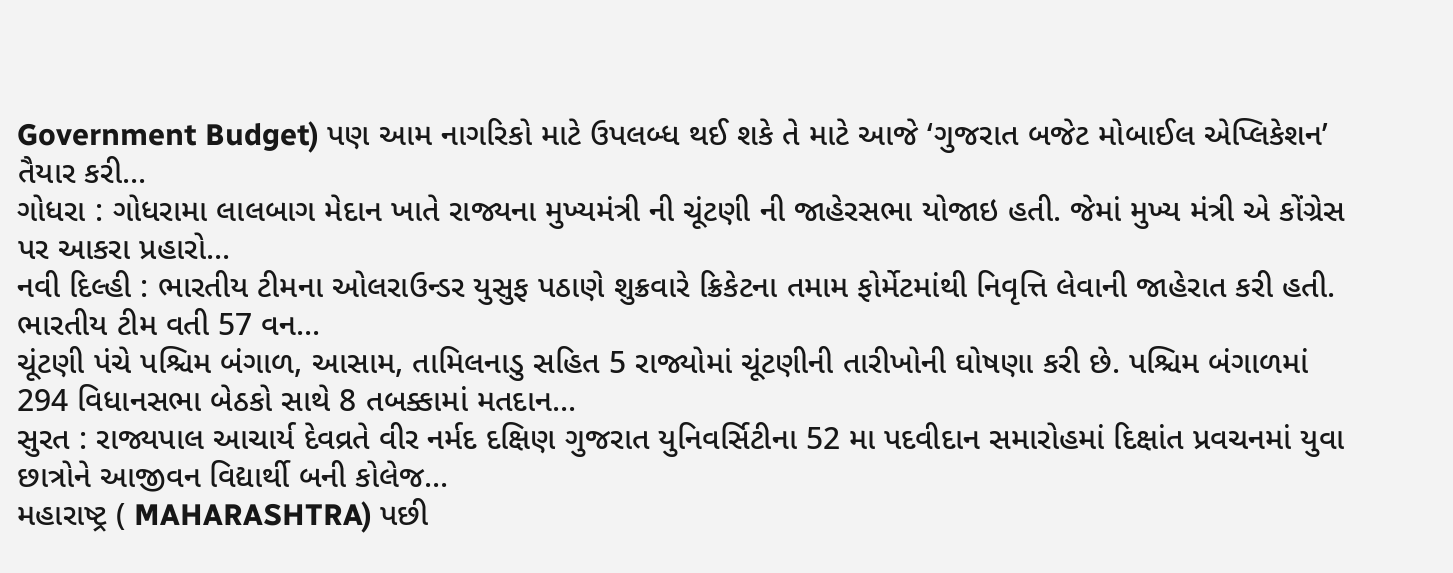Government Budget) પણ આમ નાગરિકો માટે ઉપલબ્ધ થઈ શકે તે માટે આજે ‘ગુજરાત બજેટ મોબાઈલ એપ્લિકેશન’ તૈયાર કરી...
ગોધરા : ગોધરામા લાલબાગ મેદાન ખાતે રાજ્યના મુખ્યમંત્રી ની ચૂંટણી ની જાહેરસભા યોજાઇ હતી. જેમાં મુખ્ય મંત્રી એ કોંગ્રેસ પર આકરા પ્રહારો...
નવી દિલ્હી : ભારતીય ટીમના ઓલરાઉન્ડર યુસુફ પઠાણે શુક્રવારે ક્રિકેટના તમામ ફોર્મેટમાંથી નિવૃત્તિ લેવાની જાહેરાત કરી હતી. ભારતીય ટીમ વતી 57 વન...
ચૂંટણી પંચે પશ્ચિમ બંગાળ, આસામ, તામિલનાડુ સહિત 5 રાજ્યોમાં ચૂંટણીની તારીખોની ઘોષણા કરી છે. પશ્ચિમ બંગાળમાં 294 વિધાનસભા બેઠકો સાથે 8 તબક્કામાં મતદાન...
સુરત : રાજ્યપાલ આચાર્ય દેવવ્રતે વીર નર્મદ દક્ષિણ ગુજરાત યુનિવર્સિટીના 52 મા પદવીદાન સમારોહમાં દિક્ષાંત પ્રવચનમાં યુવા છાત્રોને આજીવન વિદ્યાર્થી બની કોલેજ...
મહારાષ્ટ્ર ( MAHARASHTRA) પછી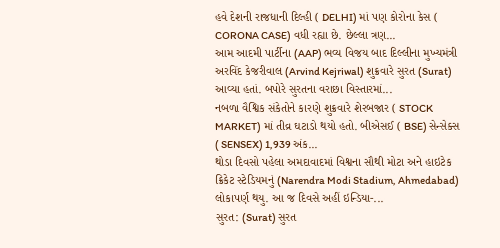હવે દેશની રાજધાની દિલ્હી ( DELHI) માં પણ કોરોના કેસ ( CORONA CASE) વધી રહ્યા છે. છેલ્લા ત્રણ...
આમ આદમી પાર્ટીના (AAP) ભવ્ય વિજય બાદ દિલ્લીના મુખ્યમંત્રી અરવિંદ કેજરીવાલ (Arvind Kejriwal) શુક્રવારે સુરત (Surat) આવ્યા હતાં. બપોરે સુરતના વરાછા વિસ્તારમાં...
નબળા વૈશ્વિક સંકેતોને કારણે શુક્રવારે શેરબજાર ( STOCK MARKET) માં તીવ્ર ઘટાડો થયો હતો. બીએસઈ ( BSE) સેન્સેક્સ ( SENSEX) 1,939 અંક...
થોડા દિવસો પહેલા અમદાવાદમાં વિશ્વના સૌથી મોટા અને હાઇટેક ક્રિકેટ સ્ટેડિયમનું (Narendra Modi Stadium, Ahmedabad) લોકાપર્ણ થયુ. આ જ દિવસે અહીં ઇન્ડિયા-...
સુરત: (Surat) સુરત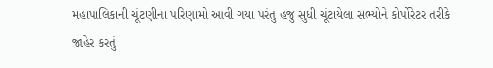મહાપાલિકાની ચૂંટણીના પરિણામો આવી ગયા પરંતુ હજુ સુધી ચૂંટાયેલા સભ્યોને કોર્પોરેટર તરીકે જાહેર કરતું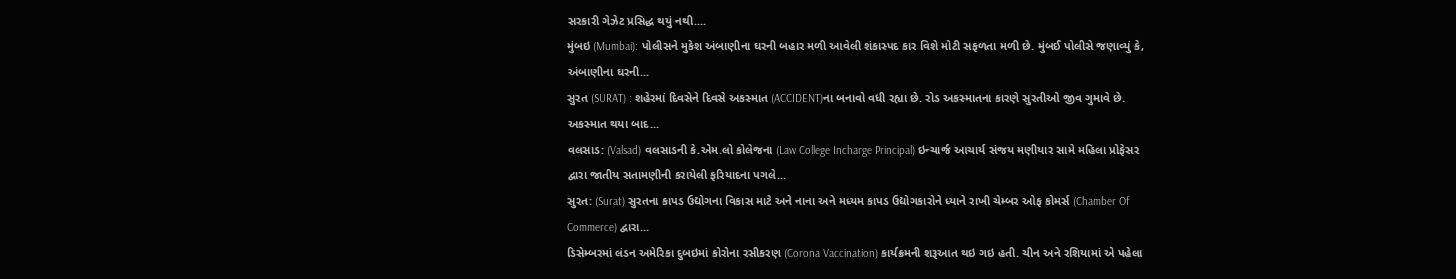સરકારી ગેઝેટ પ્રસિદ્ધ થયું નથી....
મુંબઇ (Mumbai): પોલીસને મુકેશ અંબાણીના ઘરની બહાર મળી આવેલી શંકાસ્પદ કાર વિશે મોટી સફળતા મળી છે. મુંબઈ પોલીસે જણાવ્યું કે, અંબાણીના ઘરની...
સુરત (SURAT) : શહેરમાં દિવસેને દિવસે અકસ્માત (ACCIDENT)ના બનાવો વધી રહ્યા છે. રોડ અકસ્માતના કારણે સુરતીઓ જીવ ગુમાવે છે. અકસ્માત થયા બાદ...
વલસાડ: (Valsad) વલસાડની કે.એમ.લો કોલેજના (Law College Incharge Principal) ઇન્ચાર્જ આચાર્ય સંજય મણીયાર સામે મહિલા પ્રોફેસર દ્વારા જાતીય સતામણીની કરાયેલી ફરિયાદના પગલે...
સુરત: (Surat) સુરતના કાપડ ઉદ્યોગના વિકાસ માટે અને નાના અને મધ્યમ કાપડ ઉદ્યોગકારોને ધ્યાને રાખી ચેમ્બર ઓફ કોમર્સ (Chamber Of Commerce) દ્વારા...
ડિસેમ્બરમાં લંડન અમેરિકા દુબઇમાં કોરોના રસીકરણ (Corona Vaccination) કાર્યક્રમની શરૂઆત થઇ ગઇ હતી. ચીન અને રશિયામાં એ પહેલા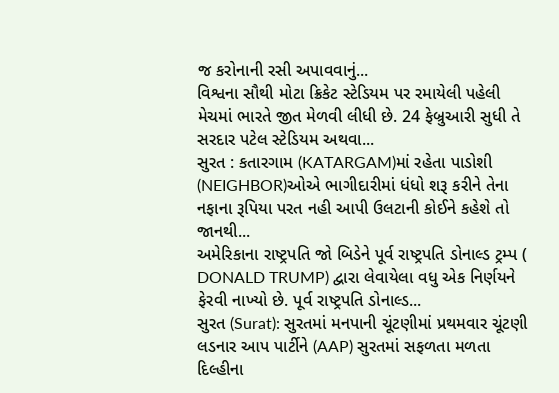જ કરોનાની રસી અપાવવાનું...
વિશ્વના સૌથી મોટા ક્રિકેટ સ્ટેડિયમ પર રમાયેલી પહેલી મેચમાં ભારતે જીત મેળવી લીધી છે. 24 ફેબ્રુઆરી સુધી તે સરદાર પટેલ સ્ટેડિયમ અથવા...
સુરત : કતારગામ (KATARGAM)માં રહેતા પાડોશી (NEIGHBOR)ઓએ ભાગીદારીમાં ધંધો શરૂ કરીને તેના નફાના રૂપિયા પરત નહી આપી ઉલટાની કોઈને કહેશે તો જાનથી...
અમેરિકાના રાષ્ટ્રપતિ જો બિડેને પૂર્વ રાષ્ટ્રપતિ ડોનાલ્ડ ટ્રમ્પ ( DONALD TRUMP) દ્વારા લેવાયેલા વધુ એક નિર્ણયને ફેરવી નાખ્યો છે. પૂર્વ રાષ્ટ્રપતિ ડોનાલ્ડ...
સુરત (Surat): સુરતમાં મનપાની ચૂંટણીમાં પ્રથમવાર ચૂંટણી લડનાર આપ પાર્ટીને (AAP) સુરતમાં સફળતા મળતા દિલ્હીના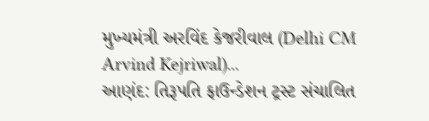મુખ્યમંત્રી અરવિંદ કેજરીવાલ (Delhi CM Arvind Kejriwal)...
આણંદ: તિરૂપતિ ફાઉન્ડેશન ટ્રસ્ટ સંચાલિત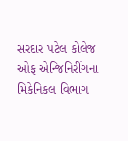સરદાર પટેલ કોલેજ ઓફ એન્જિનિરીંગના મિકેનિકલ વિભાગ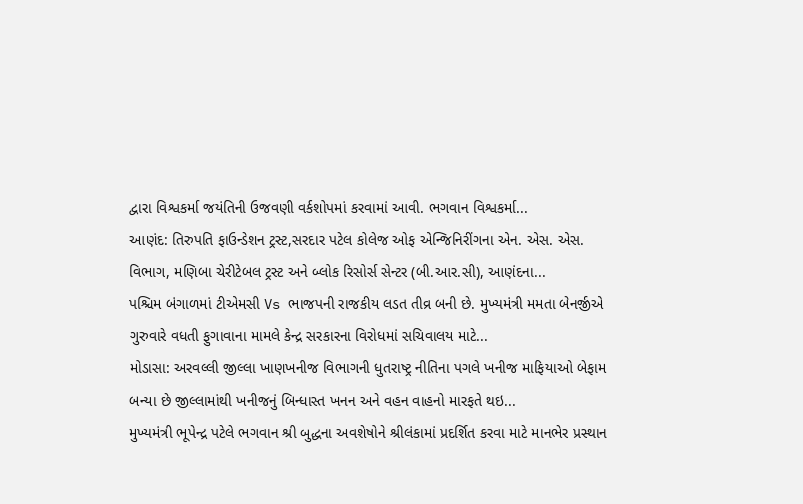દ્વારા વિશ્વકર્મા જયંતિની ઉજવણી વર્કશોપમાં કરવામાં આવી. ભગવાન વિશ્વકર્મા...
આણંદ: તિરુપતિ ફાઉન્ડેશન ટ્રસ્ટ,સરદાર પટેલ કોલેજ ઓફ એન્જિનિરીંગના એન. એસ. એસ. વિભાગ, મણિબા ચેરીટેબલ ટ્રસ્ટ અને બ્લોક રિસોર્સ સેન્ટર (બી.આર.સી), આણંદના...
પશ્ચિમ બંગાળમાં ટીએમસી Vs ભાજપની રાજકીય લડત તીવ્ર બની છે. મુખ્યમંત્રી મમતા બેનર્જીએ ગુરુવારે વધતી ફુગાવાના મામલે કેન્દ્ર સરકારના વિરોધમાં સચિવાલય માટે...
મોડાસા: અરવલ્લી જીલ્લા ખાણખનીજ વિભાગની ધુતરાષ્ટ્ર નીતિના પગલે ખનીજ માફિયાઓ બેફામ બન્યા છે જીલ્લામાંથી ખનીજનું બિન્ધાસ્ત ખનન અને વહન વાહનો મારફતે થઇ...
મુખ્યમંત્રી ભૂપેન્દ્ર પટેલે ભગવાન શ્રી બુદ્ધના અવશેષોને શ્રીલંકામાં પ્રદર્શિત કરવા માટે માનભેર પ્રસ્થાન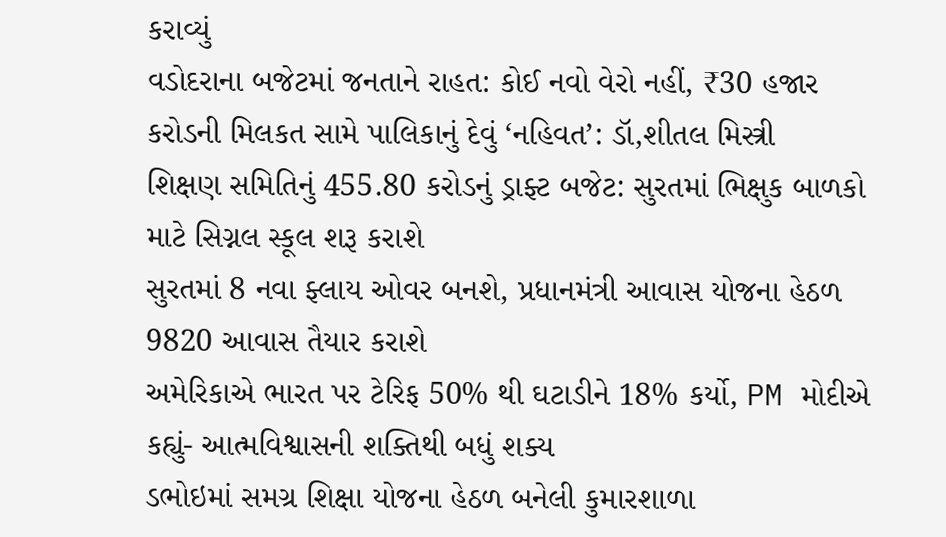કરાવ્યું
વડોદરાના બજેટમાં જનતાને રાહત: કોઈ નવો વેરો નહીં, ₹30 હજાર કરોડની મિલકત સામે પાલિકાનું દેવું ‘નહિવત’: ડૉ,શીતલ મિસ્ત્રી
શિક્ષણ સમિતિનું 455.80 કરોડનું ડ્રાફ્ટ બજેટ: સુરતમાં ભિક્ષુક બાળકો માટે સિગ્નલ સ્કૂલ શરૂ કરાશે
સુરતમાં 8 નવા ફ્લાય ઓવર બનશે, પ્રધાનમંત્રી આવાસ યોજના હેઠળ 9820 આવાસ તૈયાર કરાશે
અમેરિકાએ ભારત પર ટેરિફ 50% થી ઘટાડીને 18% કર્યો, PM મોદીએ કહ્યું- આત્મવિશ્વાસની શક્તિથી બધું શક્ય
ડભોઇમાં સમગ્ર શિક્ષા યોજના હેઠળ બનેલી કુમારશાળા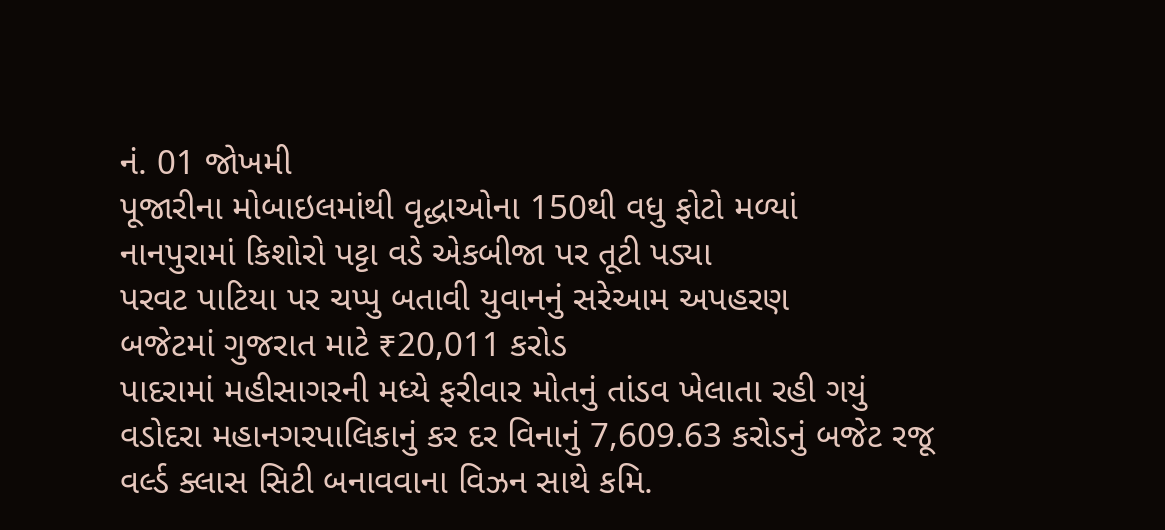નં. 01 જોખમી
પૂજારીના મોબાઇલમાંથી વૃદ્ધાઓના 150થી વધુ ફોટો મળ્યાં
નાનપુરામાં કિશોરો પટ્ટા વડે એકબીજા પર તૂટી પડ્યા
પરવટ પાટિયા પર ચપ્પુ બતાવી યુવાનનું સરેઆમ અપહરણ
બજેટમાં ગુજરાત માટે ₹20,011 કરોડ
પાદરામાં મહીસાગરની મધ્યે ફરીવાર મોતનું તાંડવ ખેલાતા રહી ગયું
વડોદરા મહાનગરપાલિકાનું કર દર વિનાનું 7,609.63 કરોડનું બજેટ રજૂ
વર્લ્ડ ક્લાસ સિટી બનાવવાના વિઝન સાથે કમિ.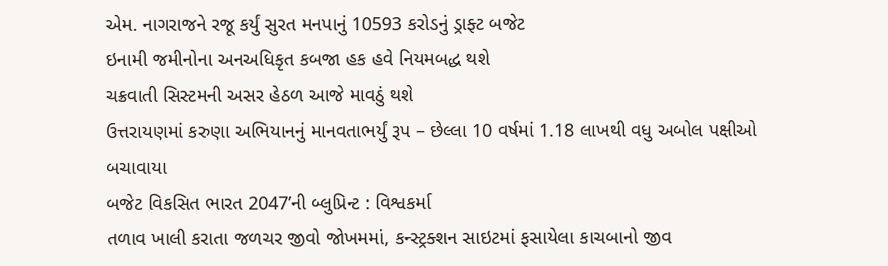એમ. નાગરાજને રજૂ કર્યું સુરત મનપાનું 10593 કરોડનું ડ્રાફ્ટ બજેટ
ઇનામી જમીનોના અનઅધિકૃત કબજા હક હવે નિયમબદ્ધ થશે
ચક્રવાતી સિસ્ટમની અસર હેઠળ આજે માવઠું થશે
ઉત્તરાયણમાં કરુણા અભિયાનનું માનવતાભર્યું રૂપ – છેલ્લા 10 વર્ષમાં 1.18 લાખથી વધુ અબોલ પક્ષીઓ બચાવાયા
બજેટ વિકસિત ભારત 2047’ની બ્લુપ્રિન્ટ : વિશ્વકર્મા
તળાવ ખાલી કરાતા જળચર જીવો જોખમમાં, કન્સ્ટ્રક્શન સાઇટમાં ફસાયેલા કાચબાનો જીવ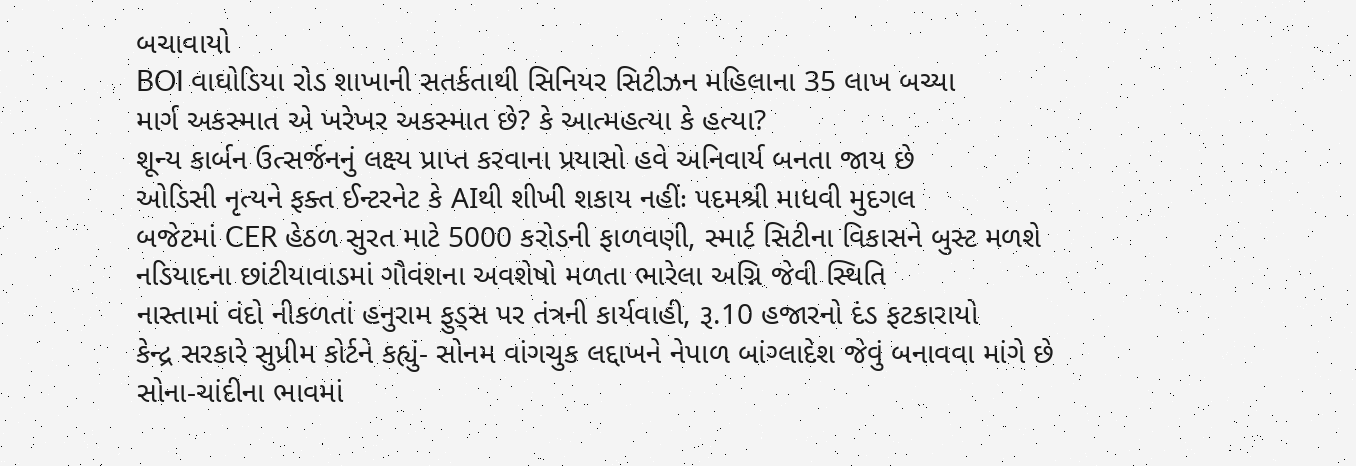બચાવાયો
BOI વાઘોડિયા રોડ શાખાની સતર્કતાથી સિનિયર સિટીઝન મહિલાના 35 લાખ બચ્યા
માર્ગ અકસ્માત એ ખરેખર અકસ્માત છે? કે આત્મહત્યા કે હત્યા?
શૂન્ય કાર્બન ઉત્સર્જનનું લક્ષ્ય પ્રાપ્ત કરવાના પ્રયાસો હવે અનિવાર્ય બનતા જાય છે
ઓડિસી નૃત્યને ફક્ત ઈન્ટરનેટ કે AIથી શીખી શકાય નહીંઃ પદમશ્રી માધવી મુદગલ
બજેટમાં CER હેઠળ સુરત માટે 5000 કરોડની ફાળવણી, સ્માર્ટ સિટીના વિકાસને બુસ્ટ મળશે
નડિયાદના છાંટીયાવાડમાં ગૌવંશના અવશેષો મળતા ભારેલા અગ્નિ જેવી સ્થિતિ
નાસ્તામાં વંદો નીકળતાં હનુરામ ફુડ્સ પર તંત્રની કાર્યવાહી, રૂ.10 હજારનો દંડ ફટકારાયો
કેન્દ્ર સરકારે સુપ્રીમ કોર્ટને કહ્યું- સોનમ વાંગચુક લદ્દાખને નેપાળ બાંગ્લાદેશ જેવું બનાવવા માંગે છે
સોના-ચાંદીના ભાવમાં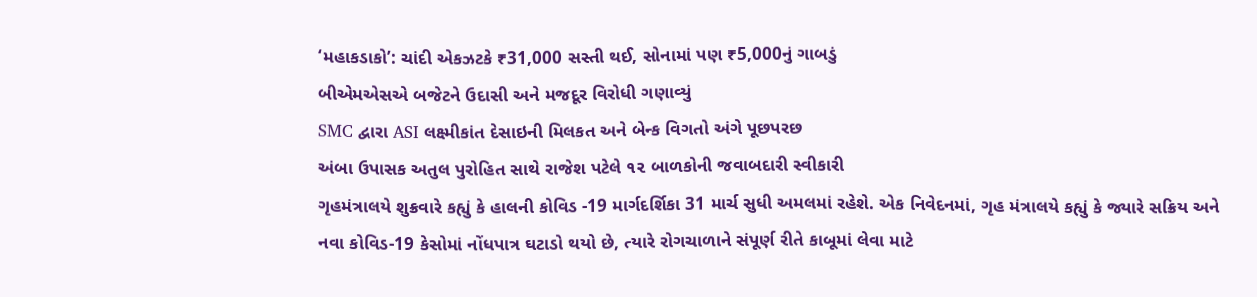‘મહાકડાકો’: ચાંદી એકઝટકે ₹31,000 સસ્તી થઈ, સોનામાં પણ ₹5,000નું ગાબડું
બીએમએસએ બજેટને ઉદાસી અને મજદૂર વિરોધી ગણાવ્યું
SMC દ્વારા ASI લક્ષ્મીકાંત દેસાઇની મિલકત અને બેન્ક વિગતો અંગે પૂછપરછ
અંબા ઉપાસક અતુલ પુરોહિત સાથે રાજેશ પટેલે ૧૨ બાળકોની જવાબદારી સ્વીકારી
ગૃહમંત્રાલયે શુક્રવારે કહ્યું કે હાલની કોવિડ -19 માર્ગદર્શિકા 31 માર્ચ સુધી અમલમાં રહેશે. એક નિવેદનમાં, ગૃહ મંત્રાલયે કહ્યું કે જ્યારે સક્રિય અને નવા કોવિડ-19 કેસોમાં નોંધપાત્ર ઘટાડો થયો છે, ત્યારે રોગચાળાને સંપૂર્ણ રીતે કાબૂમાં લેવા માટે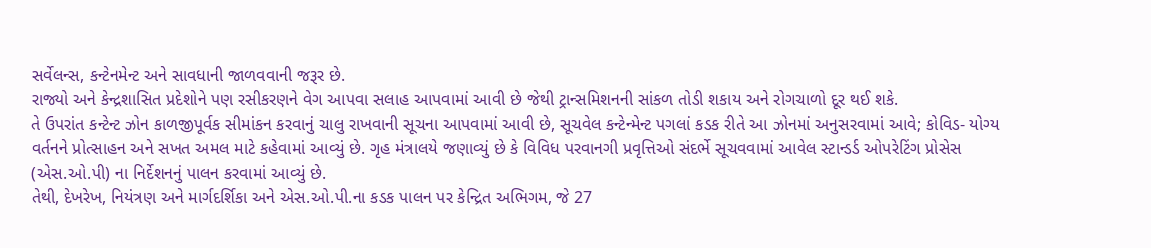સર્વેલન્સ, કન્ટેનમેન્ટ અને સાવધાની જાળવવાની જરૂર છે.
રાજ્યો અને કેન્દ્રશાસિત પ્રદેશોને પણ રસીકરણને વેગ આપવા સલાહ આપવામાં આવી છે જેથી ટ્રાન્સમિશનની સાંકળ તોડી શકાય અને રોગચાળો દૂર થઈ શકે.
તે ઉપરાંત કન્ટેન્ટ ઝોન કાળજીપૂર્વક સીમાંકન કરવાનું ચાલુ રાખવાની સૂચના આપવામાં આવી છે, સૂચવેલ કન્ટેન્મેન્ટ પગલાં કડક રીતે આ ઝોનમાં અનુસરવામાં આવે; કોવિડ- યોગ્ય વર્તનને પ્રોત્સાહન અને સખત અમલ માટે કહેવામાં આવ્યું છે. ગૃહ મંત્રાલયે જણાવ્યું છે કે વિવિધ પરવાનગી પ્રવૃત્તિઓ સંદર્ભે સૂચવવામાં આવેલ સ્ટાન્ડર્ડ ઓપરેટિંગ પ્રોસેસ (એસ.ઓ.પી) ના નિર્દેશનનું પાલન કરવામાં આવ્યું છે.
તેથી, દેખરેખ, નિયંત્રણ અને માર્ગદર્શિકા અને એસ.ઓ.પી.ના કડક પાલન પર કેન્દ્રિત અભિગમ, જે 27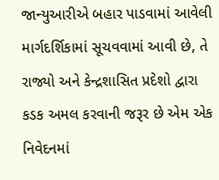જાન્યુઆરીએ બહાર પાડવામાં આવેલી માર્ગદર્શિકામાં સૂચવવામાં આવી છે, તે રાજ્યો અને કેન્દ્રશાસિત પ્રદેશો દ્વારા કડક અમલ કરવાની જરૂર છે એમ એક નિવેદનમાં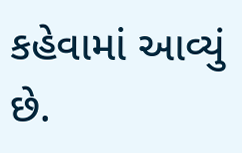કહેવામાં આવ્યું છે.